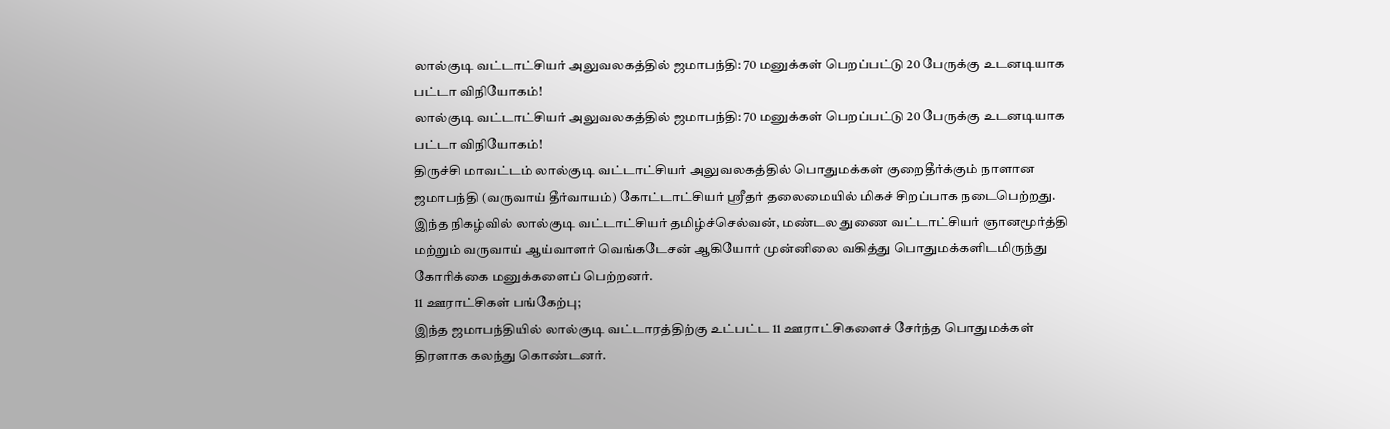லால்குடி வட்டாட்சியர் அலுவலகத்தில் ஜமாபந்தி: 70 மனுக்கள் பெறப்பட்டு 20 பேருக்கு உடனடியாக பட்டா விநியோகம்!
லால்குடி வட்டாட்சியர் அலுவலகத்தில் ஜமாபந்தி: 70 மனுக்கள் பெறப்பட்டு 20 பேருக்கு உடனடியாக பட்டா விநியோகம்!
திருச்சி மாவட்டம் லால்குடி வட்டாட்சியர் அலுவலகத்தில் பொதுமக்கள் குறைதீர்க்கும் நாளான ஜமாபந்தி (வருவாய் தீர்வாயம்) கோட்டாட்சியர் ஸ்ரீதர் தலைமையில் மிகச் சிறப்பாக நடைபெற்றது.
இந்த நிகழ்வில் லால்குடி வட்டாட்சியர் தமிழ்ச்செல்வன், மண்டல துணை வட்டாட்சியர் ஞானமூர்த்தி மற்றும் வருவாய் ஆய்வாளர் வெங்கடேசன் ஆகியோர் முன்னிலை வகித்து பொதுமக்களிடமிருந்து கோரிக்கை மனுக்களைப் பெற்றனர்.
11 ஊராட்சிகள் பங்கேற்பு;
இந்த ஜமாபந்தியில் லால்குடி வட்டாரத்திற்கு உட்பட்ட 11 ஊராட்சிகளைச் சேர்ந்த பொதுமக்கள் திரளாக கலந்து கொண்டனர்.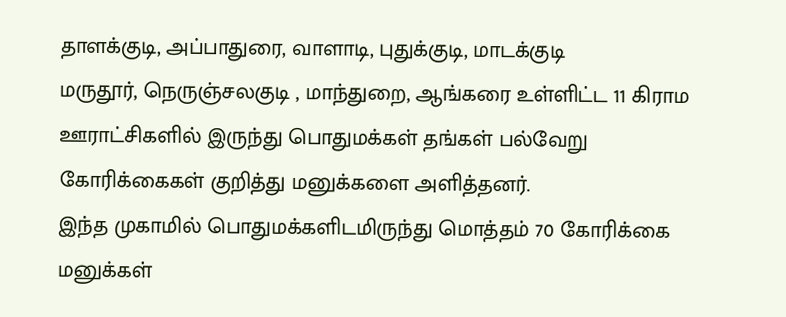தாளக்குடி, அப்பாதுரை, வாளாடி, புதுக்குடி, மாடக்குடி
மருதூர், நெருஞ்சலகுடி , மாந்துறை, ஆங்கரை உள்ளிட்ட 11 கிராம ஊராட்சிகளில் இருந்து பொதுமக்கள் தங்கள் பல்வேறு கோரிக்கைகள் குறித்து மனுக்களை அளித்தனர்.
இந்த முகாமில் பொதுமக்களிடமிருந்து மொத்தம் 70 கோரிக்கை மனுக்கள்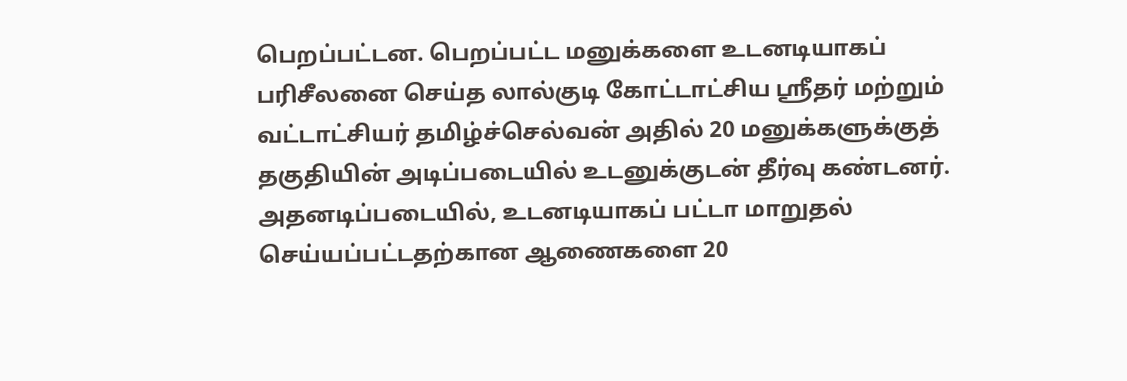பெறப்பட்டன. பெறப்பட்ட மனுக்களை உடனடியாகப் பரிசீலனை செய்த லால்குடி கோட்டாட்சிய ஸ்ரீதர் மற்றும் வட்டாட்சியர் தமிழ்ச்செல்வன் அதில் 20 மனுக்களுக்குத் தகுதியின் அடிப்படையில் உடனுக்குடன் தீர்வு கண்டனர்.
அதனடிப்படையில், உடனடியாகப் பட்டா மாறுதல் செய்யப்பட்டதற்கான ஆணைகளை 20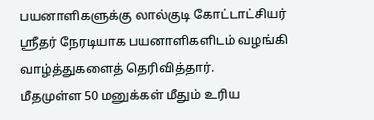பயனாளிகளுக்கு லால்குடி கோட்டாட்சியர் ஸ்ரீதர் நேரடியாக பயனாளிகளிடம் வழங்கி வாழ்த்துகளைத் தெரிவித்தார்.
மீதமுள்ள 50 மனுக்கள் மீதும் உரிய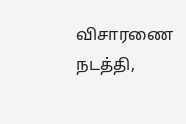விசாரணை நடத்தி,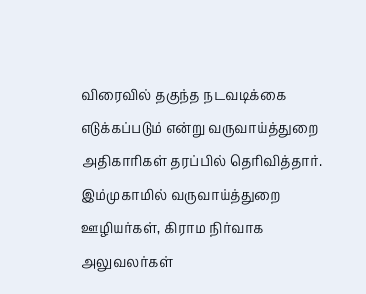விரைவில் தகுந்த நடவடிக்கை எடுக்கப்படும் என்று வருவாய்த்துறை அதிகாரிகள் தரப்பில் தெரிவித்தார்.
இம்முகாமில் வருவாய்த்துறை ஊழியர்கள், கிராம நிர்வாக அலுவலர்கள்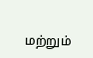மற்றும்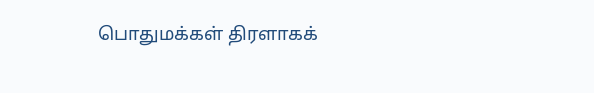பொதுமக்கள் திரளாகக்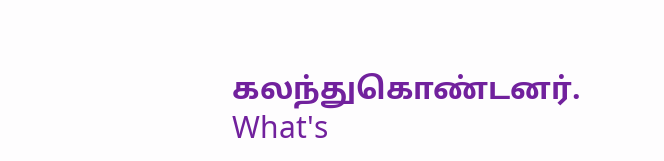கலந்துகொண்டனர்.
What's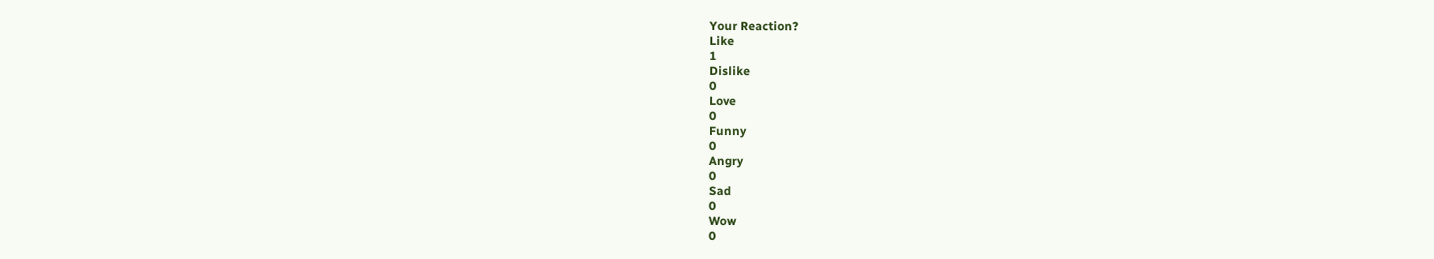Your Reaction?
Like
1
Dislike
0
Love
0
Funny
0
Angry
0
Sad
0
Wow
0